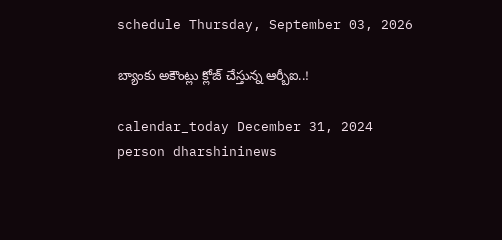schedule Thursday, September 03, 2026

బ్యాంకు అకౌంట్లు క్లోజ్ చేస్తున్న ఆర్బీఐ..!

calendar_today December 31, 2024
person dharshininews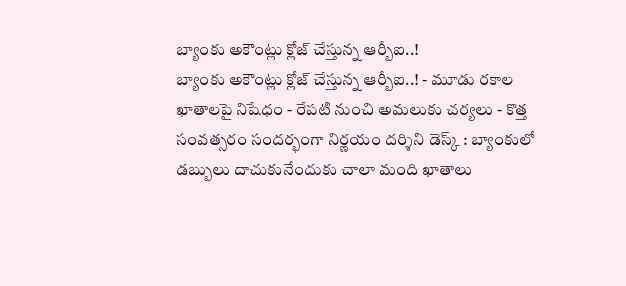బ్యాంకు అకౌంట్లు క్లోజ్ చేస్తున్న ఆర్బీఐ..!
బ్యాంకు అకౌంట్లు క్లోజ్ చేస్తున్న ఆర్బీఐ..! - మూడు రకాల ఖాతాలపై నిషేధం - రేపటి నుంచి అమలుకు చర్యలు - కొత్త సంవత్సరం సందర్భంగా నిర్ణయం దర్శిని డెస్క్ : బ్యాంకులో డబ్బులు దాచుకునేందుకు చాలా మంది ఖాతాలు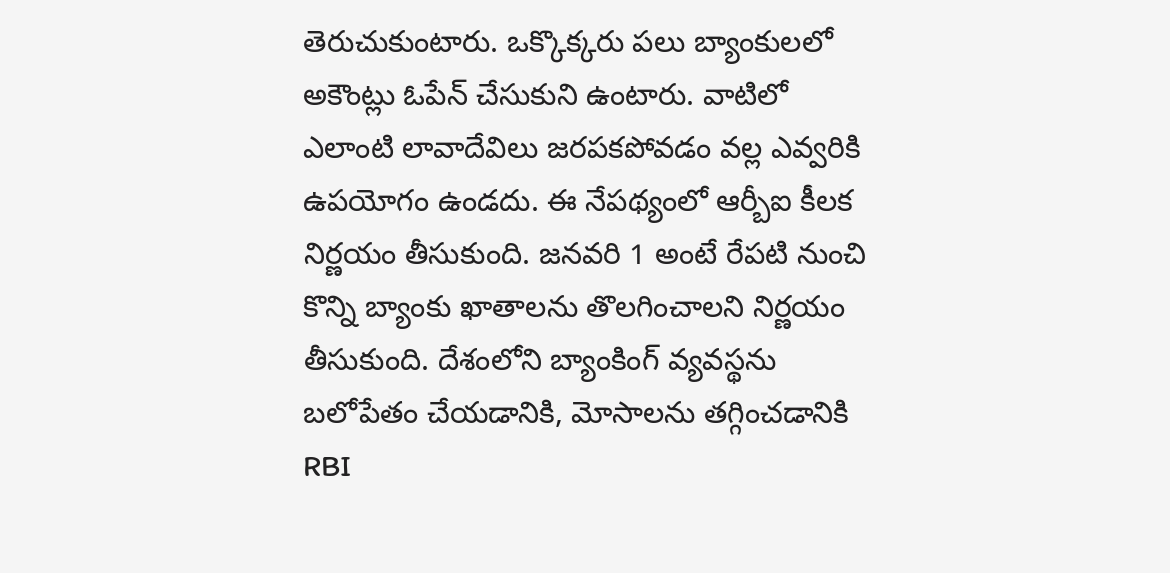తెరుచుకుంటారు. ఒక్కొక్కరు పలు బ్యాంకులలో అకౌంట్లు ఓపేన్‌ చేసుకుని ఉంటారు. వాటిలో ఎలాంటి లావాదేవిలు జరపకపోవడం వల్ల ఎవ్వరికి ఉపయోగం ఉండదు. ఈ నేపథ్యంలో ఆర్బీఐ కీలక నిర్ణయం తీసుకుంది. జనవరి 1 అంటే రేపటి నుంచి కొన్ని బ్యాంకు ఖాతాలను తొలగించాలని నిర్ణయం తీసుకుంది. దేశంలోని బ్యాంకింగ్ వ్యవస్థను బలోపేతం చేయడానికి, మోసాలను తగ్గించడానికి RBI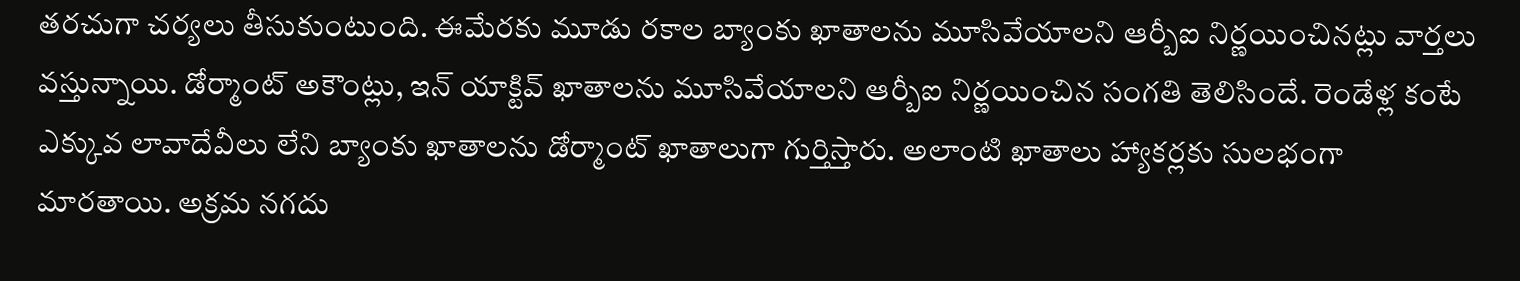తరచుగా చర్యలు తీసుకుంటుంది. ఈమేరకు మూడు రకాల బ్యాంకు ఖాతాలను మూసివేయాలని ఆర్బీఐ నిర్ణయించినట్లు వార్తలు వస్తున్నాయి. డోర్మాంట్ అకౌంట్లు, ఇన్ యాక్టివ్ ఖాతాలను మూసివేయాలని ఆర్బీఐ నిర్ణయించిన సంగతి తెలిసిందే. రెండేళ్ల కంటే ఎక్కువ లావాదేవీలు లేని బ్యాంకు ఖాతాలను డోర్మాంట్ ఖాతాలుగా గుర్తిస్తారు. అలాంటి ఖాతాలు హ్యాకర్లకు సులభంగా మారతాయి. అక్రమ నగదు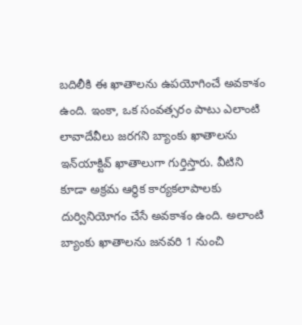బదిలీకి ఈ ఖాతాలను ఉపయోగించే అవకాశం ఉంది. ఇంకా, ఒక సంవత్సరం పాటు ఎలాంటి లావాదేవీలు జరగని బ్యాంకు ఖాతాలను ఇన్‌యాక్టివ్ ఖాతాలుగా గుర్తిస్తారు. వీటిని కూడా అక్రమ ఆర్థిక కార్యకలాపాలకు దుర్వినియోగం చేసే అవకాశం ఉంది. అలాంటి బ్యాంకు ఖాతాలను జనవరి 1 నుంచి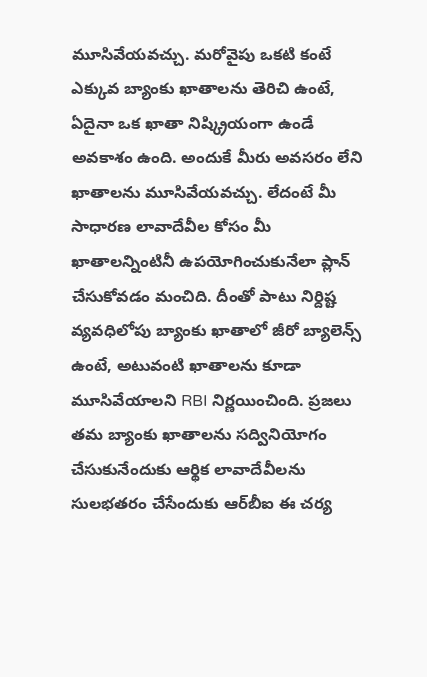మూసివేయవచ్చు. మరోవైపు ఒకటి కంటే ఎక్కువ బ్యాంకు ఖాతాలను తెరిచి ఉంటే, ఏదైనా ఒక ఖాతా నిష్క్రియంగా ఉండే అవకాశం ఉంది. అందుకే మీరు అవసరం లేని ఖాతాలను మూసివేయవచ్చు. లేదంటే మీ సాధారణ లావాదేవీల కోసం మీ ఖాతాలన్నింటినీ ఉపయోగించుకునేలా ప్లాన్ చేసుకోవడం మంచిది. దీంతో పాటు నిర్దిష్ట వ్యవధిలోపు బ్యాంకు ఖాతాలో జీరో బ్యాలెన్స్ ఉంటే, అటువంటి ఖాతాలను కూడా మూసివేయాలని RBI నిర్ణయించింది. ప్రజలు తమ బ్యాంకు ఖాతాలను సద్వినియోగం చేసుకునేందుకు ఆర్థిక లావాదేవీలను సులభతరం చేసేందుకు ఆర్‌బీఐ ఈ చర్య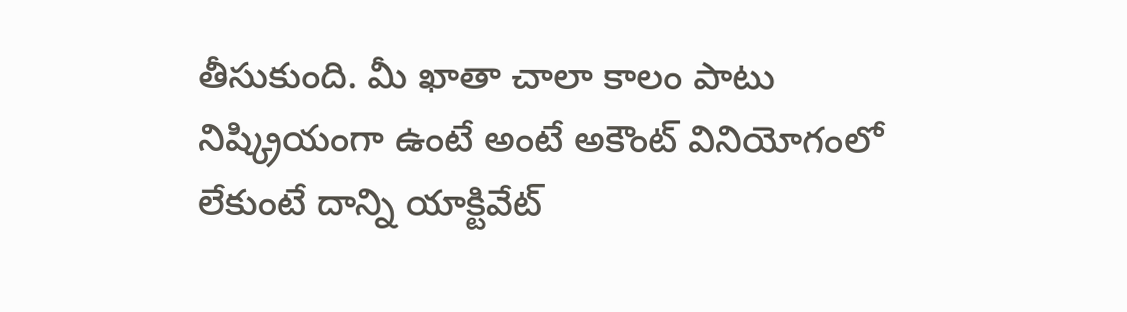తీసుకుంది. మీ ఖాతా చాలా కాలం పాటు నిష్క్రియంగా ఉంటే అంటే అకౌంట్‌ వినియోగంలో లేకుంటే దాన్ని యాక్టివేట్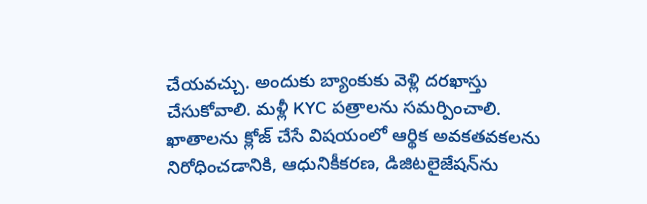చేయవచ్చు. అందుకు బ్యాంకుకు వెళ్లి దరఖాస్తు చేసుకోవాలి. మళ్లీ KYC పత్రాలను సమర్పించాలి. ఖాతాలను క్లోజ్ చేసే విషయంలో ఆర్థిక అవకతవకలను నిరోధించడానికి, ఆధునికీకరణ, డిజిటలైజేషన్‌ను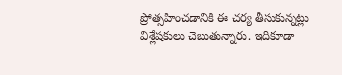ప్రోత్సహించడానికి ఈ చర్య తీసుకున్నట్లు విశ్లేషకులు చెబుతున్నారు. ఇదికూడా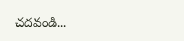చదవండి...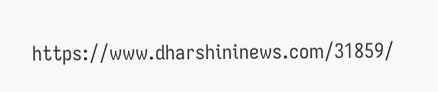https://www.dharshininews.com/31859/